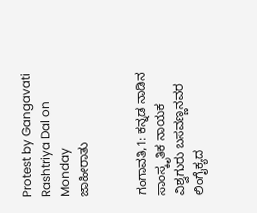Protest by Gangavati Rashtriya Dal on Monday
ಜಾಹೀರಾತು


ಗಂಗಾವತಿ,1: ಕನ್ನಡ ನಾಡಿನ ಸಾಂಸ್ಕೃತಿಕ ನಾಯಕ ವಿಶ್ವಗುರು ಬಸವಣ್ಣನವರ ಲಿಂಗೈಕ್ಯದ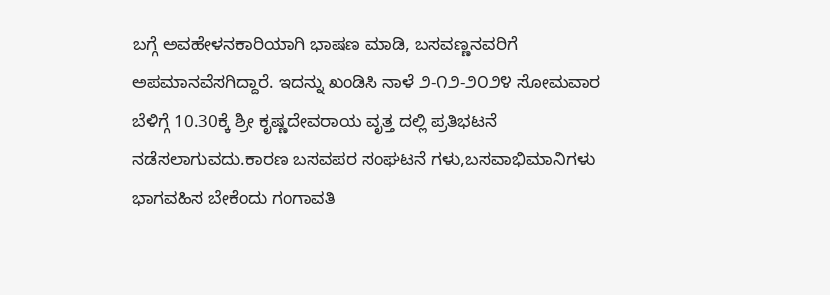ಬಗ್ಗೆ ಅವಹೇಳನಕಾರಿಯಾಗಿ ಭಾಷಣ ಮಾಡಿ, ಬಸವಣ್ಣನವರಿಗೆ ಅಪಮಾನವೆಸಗಿದ್ದಾರೆ. ಇದನ್ನು ಖಂಡಿಸಿ ನಾಳೆ ೨-೧೨-೨೦೨೪ ಸೋಮವಾರ ಬೆಳಿಗ್ಗೆ 10.30ಕ್ಕೆ ಶ್ರೀ ಕೃಷ್ಣದೇವರಾಯ ವೃತ್ತ ದಲ್ಲಿ ಪ್ರತಿಭಟನೆ ನಡೆಸಲಾಗುವದು.ಕಾರಣ ಬಸವಪರ ಸಂಘಟನೆ ಗಳು,ಬಸವಾಭಿಮಾನಿಗಳು ಭಾಗವಹಿಸ ಬೇಕೆಂದು ಗಂಗಾವತಿ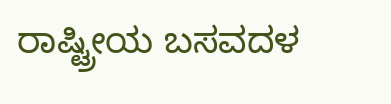ರಾಷ್ಟ್ರೀಯ ಬಸವದಳ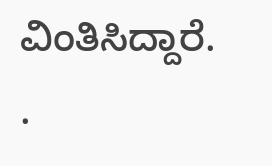ವಿಂತಿಸಿದ್ದಾರೆ.
.